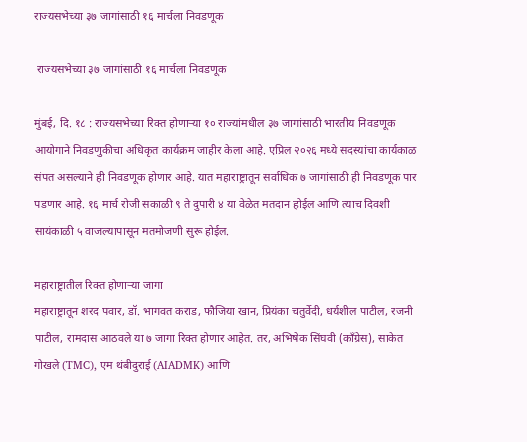राज्यसभेच्या ३७ जागांसाठी १६ मार्चला निवडणूक

 राज्यसभेच्या ३७ जागांसाठी १६ मार्चला निवडणूक

मुंबई, दि. १८ : राज्यसभेच्या रिक्त होणाऱ्या १० राज्यांमधील ३७ जागांसाठी भारतीय निवडणूक आयोगाने निवडणुकीचा अधिकृत कार्यक्रम जाहीर केला आहे. एप्रिल २०२६ मध्ये सदस्यांचा कार्यकाळ संपत असल्याने ही निवडणूक होणार आहे. यात महाराष्ट्रातून सर्वाधिक ७ जागांसाठी ही निवडणूक पार पडणार आहे. १६ मार्च रोजी सकाळी ९ ते दुपारी ४ या वेळेत मतदान होईल आणि त्याच दिवशी सायंकाळी ५ वाजल्यापासून मतमोजणी सुरू होईल.

महाराष्ट्रातील रिक्त होणाऱ्या जागा
महाराष्ट्रातून शरद पवार, डॉ. भागवत कराड, फौजिया खान, प्रियंका चतुर्वेदी, धर्यशील पाटील, रजनी पाटील, रामदास आठवले या ७ जागा रिक्त होणार आहेत. तर, अभिषेक सिंघवी (काँग्रेस), साकेत गोखले (TMC), एम थंबीदुराई (AIADMK) आणि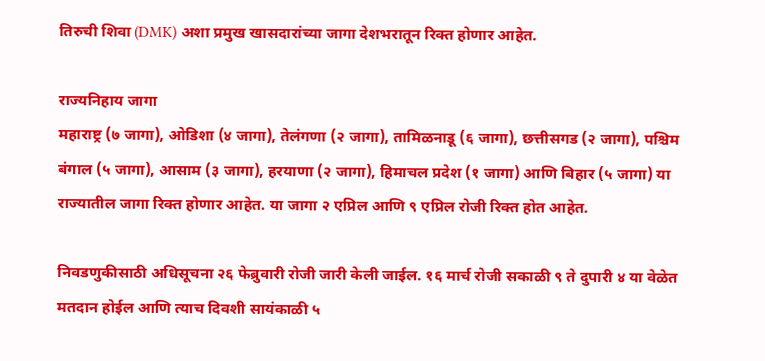तिरुची शिवा (DMK) अशा प्रमुख खासदारांच्या जागा देशभरातून रिक्त होणार आहेत.

राज्यनिहाय जागा
महाराष्ट्र (७ जागा), ओडिशा (४ जागा), तेलंगणा (२ जागा), तामिळनाडू (६ जागा), छत्तीसगड (२ जागा), पश्चिम बंगाल (५ जागा), आसाम (३ जागा), हरयाणा (२ जागा), हिमाचल प्रदेश (१ जागा) आणि बिहार (५ जागा) या राज्यातील जागा रिक्त होणार आहेत. या जागा २ एप्रिल आणि ९ एप्रिल रोजी रिक्त होत आहेत.

निवडणुकीसाठी अधिसूचना २६ फेब्रुवारी रोजी जारी केली जाईल. १६ मार्च रोजी सकाळी ९ ते दुपारी ४ या वेळेत मतदान होईल आणि त्याच दिवशी सायंकाळी ५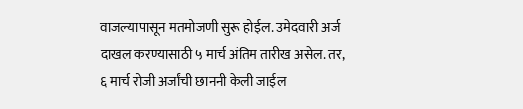वाजल्यापासून मतमोजणी सुरू होईल. उमेदवारी अर्ज दाखल करण्यासाठी ५ मार्च अंतिम तारीख असेल. तर, ६ मार्च रोजी अर्जांची छाननी केली जाईल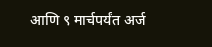आणि ९ मार्चपर्यंत अर्ज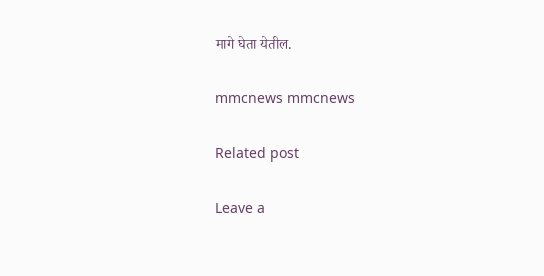मागे घेता येतील.

mmcnews mmcnews

Related post

Leave a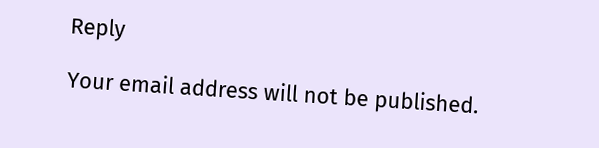Reply

Your email address will not be published.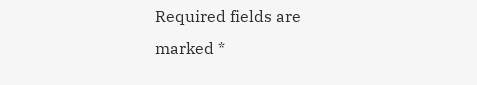Required fields are marked *